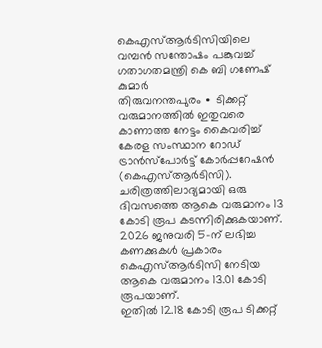കെഎസ്ആർടിസിയിലെ വമ്പൻ സന്തോഷം പങ്കുവച്ച് ഗതാഗതമന്ത്രി കെ ബി ഗണേഷ് കുമാർ
തിരുവനന്തപുരം ∙ ടിക്കറ്റ് വരുമാനത്തിൽ ഇതുവരെ കാണാത്ത നേട്ടം കൈവരിച്ച് കേരള സംസ്ഥാന റോഡ് ട്രാൻസ്പോർട്ട് കോർപ്പറേഷൻ (കെഎസ്ആർടിസി).
ചരിത്രത്തിലാദ്യമായി ഒരു ദിവസത്തെ ആകെ വരുമാനം 13 കോടി രൂപ കടന്നിരിക്കുകയാണ്. 2026 ജനുവരി 5-ന് ലഭിച്ച കണക്കുകൾ പ്രകാരം കെഎസ്ആർടിസി നേടിയ ആകെ വരുമാനം 13.01 കോടി രൂപയാണ്.
ഇതിൽ 12.18 കോടി രൂപ ടിക്കറ്റ്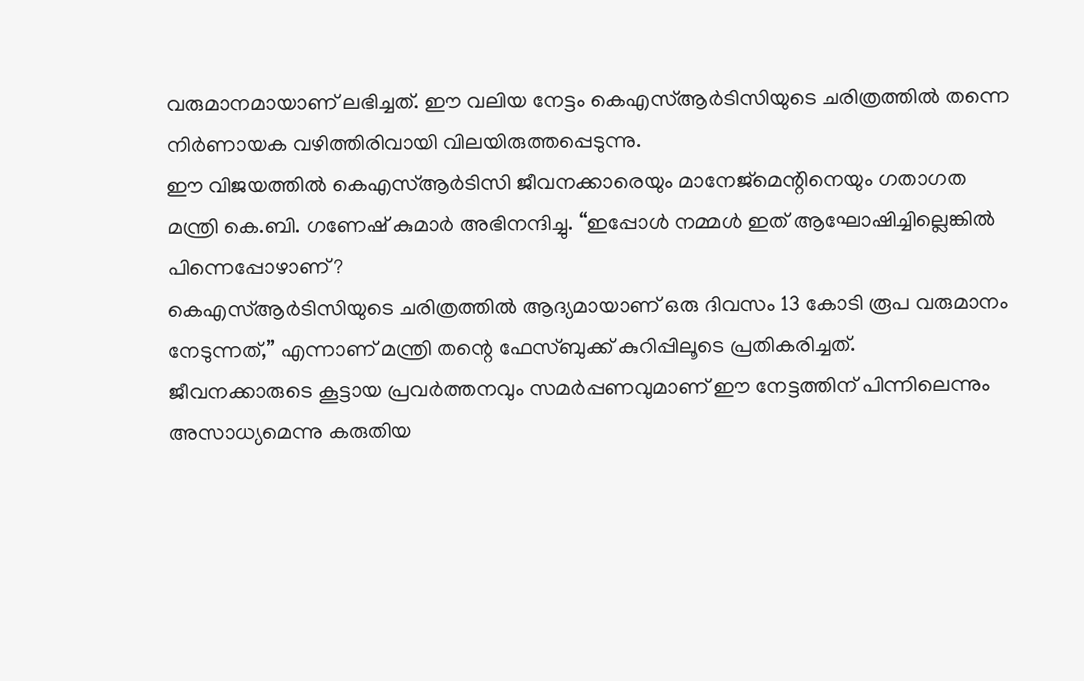വരുമാനമായാണ് ലഭിച്ചത്. ഈ വലിയ നേട്ടം കെഎസ്ആർടിസിയുടെ ചരിത്രത്തിൽ തന്നെ നിർണായക വഴിത്തിരിവായി വിലയിരുത്തപ്പെടുന്നു.
ഈ വിജയത്തിൽ കെഎസ്ആർടിസി ജീവനക്കാരെയും മാനേജ്മെന്റിനെയും ഗതാഗത മന്ത്രി കെ.ബി. ഗണേഷ് കുമാർ അഭിനന്ദിച്ചു. “ഇപ്പോൾ നമ്മൾ ഇത് ആഘോഷിച്ചില്ലെങ്കിൽ പിന്നെപ്പോഴാണ്?
കെഎസ്ആർടിസിയുടെ ചരിത്രത്തിൽ ആദ്യമായാണ് ഒരു ദിവസം 13 കോടി രൂപ വരുമാനം നേടുന്നത്,” എന്നാണ് മന്ത്രി തന്റെ ഫേസ്ബുക്ക് കുറിപ്പിലൂടെ പ്രതികരിച്ചത്.
ജീവനക്കാരുടെ കൂട്ടായ പ്രവർത്തനവും സമർപ്പണവുമാണ് ഈ നേട്ടത്തിന് പിന്നിലെന്നും അസാധ്യമെന്നു കരുതിയ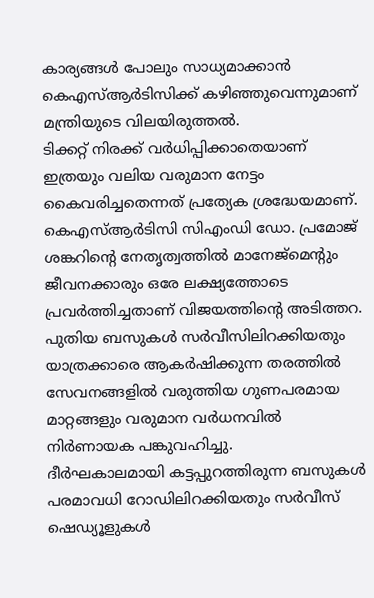കാര്യങ്ങൾ പോലും സാധ്യമാക്കാൻ കെഎസ്ആർടിസിക്ക് കഴിഞ്ഞുവെന്നുമാണ് മന്ത്രിയുടെ വിലയിരുത്തൽ.
ടിക്കറ്റ് നിരക്ക് വർധിപ്പിക്കാതെയാണ് ഇത്രയും വലിയ വരുമാന നേട്ടം കൈവരിച്ചതെന്നത് പ്രത്യേക ശ്രദ്ധേയമാണ്. കെഎസ്ആർടിസി സിഎംഡി ഡോ. പ്രമോജ് ശങ്കറിന്റെ നേതൃത്വത്തിൽ മാനേജ്മെന്റും ജീവനക്കാരും ഒരേ ലക്ഷ്യത്തോടെ പ്രവർത്തിച്ചതാണ് വിജയത്തിന്റെ അടിത്തറ.
പുതിയ ബസുകൾ സർവീസിലിറക്കിയതും യാത്രക്കാരെ ആകർഷിക്കുന്ന തരത്തിൽ സേവനങ്ങളിൽ വരുത്തിയ ഗുണപരമായ മാറ്റങ്ങളും വരുമാന വർധനവിൽ നിർണായക പങ്കുവഹിച്ചു.
ദീർഘകാലമായി കട്ടപ്പുറത്തിരുന്ന ബസുകൾ പരമാവധി റോഡിലിറക്കിയതും സർവീസ് ഷെഡ്യൂളുകൾ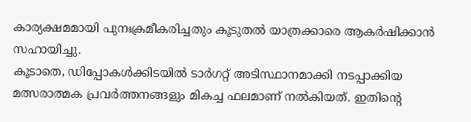കാര്യക്ഷമമായി പുനഃക്രമീകരിച്ചതും കൂടുതൽ യാത്രക്കാരെ ആകർഷിക്കാൻ സഹായിച്ചു.
കൂടാതെ, ഡിപ്പോകൾക്കിടയിൽ ടാർഗറ്റ് അടിസ്ഥാനമാക്കി നടപ്പാക്കിയ മത്സരാത്മക പ്രവർത്തനങ്ങളും മികച്ച ഫലമാണ് നൽകിയത്. ഇതിന്റെ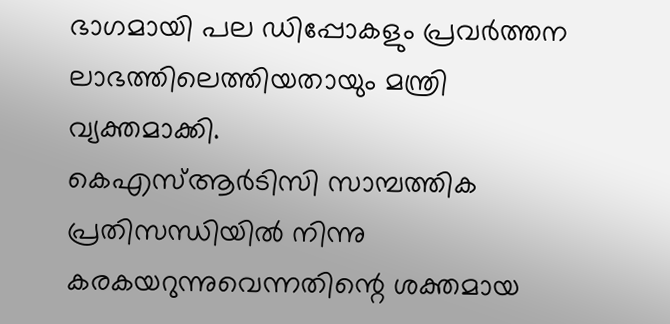ഭാഗമായി പല ഡിപ്പോകളും പ്രവർത്തന ലാഭത്തിലെത്തിയതായും മന്ത്രി വ്യക്തമാക്കി.
കെഎസ്ആർടിസി സാമ്പത്തിക പ്രതിസന്ധിയിൽ നിന്നു കരകയറുന്നുവെന്നതിന്റെ ശക്തമായ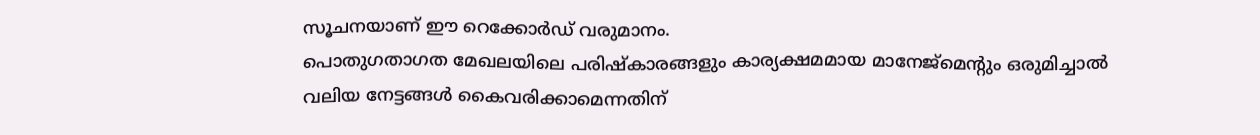സൂചനയാണ് ഈ റെക്കോർഡ് വരുമാനം.
പൊതുഗതാഗത മേഖലയിലെ പരിഷ്കാരങ്ങളും കാര്യക്ഷമമായ മാനേജ്മെന്റും ഒരുമിച്ചാൽ വലിയ നേട്ടങ്ങൾ കൈവരിക്കാമെന്നതിന്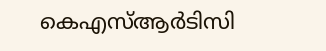കെഎസ്ആർടിസി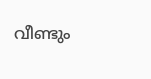വീണ്ടും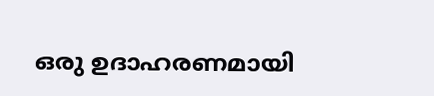ഒരു ഉദാഹരണമായി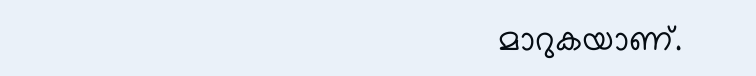മാറുകയാണ്.